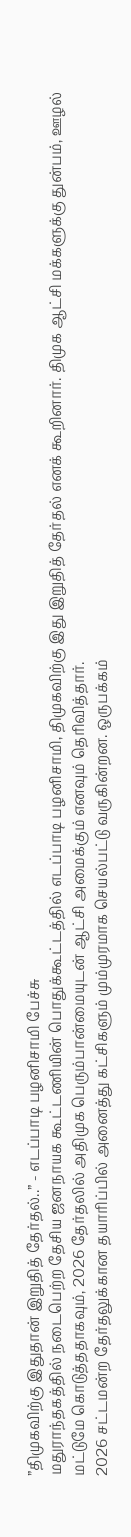”திமுகவிற்கு இதுதான் இறுதித் தேர்தல்..” - எடப்பாடி பழனிசாமி பேச்சு
மதுராந்தகத்தில் நடைபெற்ற தேசிய ஜனநாயக கூட்டணியின் பொதுக்கூட்டத்தில் எடப்பாடி பழனிசாமி, திமுகவிற்கு இது இறுதித் தேர்தல் எனக் கூறினார். திமுக ஆட்சி மக்களுக்கு துன்பம், ஊழல் மட்டுமே கொடுத்ததாகவும், 2026 தேர்தலில் அதிமுக பெரும்பான்மையுடன் ஆட்சி அமைக்கும் எனவும் தெரிவித்தார்.
2026 சட்டமன்ற தேர்தலுக்கான தயாரிப்பில் அனைத்து கட்சிகளும் மும்முரமாக செயல்பட்டு வருகின்றன. ஒருபக்கம்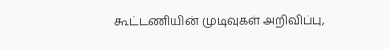கூட்டணியின் முடிவுகள் அறிவிப்பு,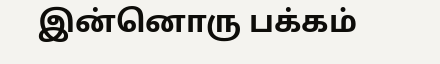இன்னொரு பக்கம்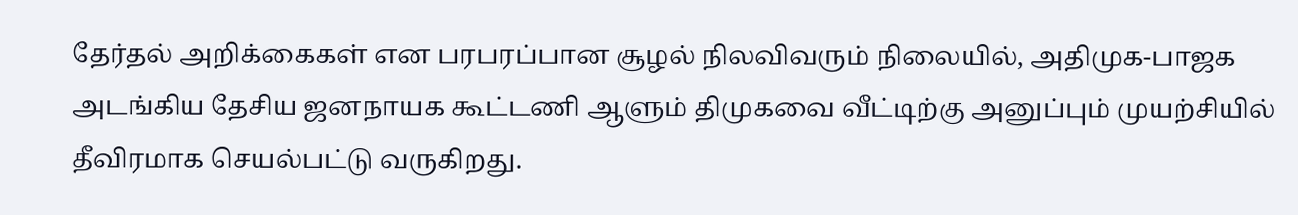தேர்தல் அறிக்கைகள் என பரபரப்பான சூழல் நிலவிவரும் நிலையில், அதிமுக-பாஜக அடங்கிய தேசிய ஜனநாயக கூட்டணி ஆளும் திமுகவை வீட்டிற்கு அனுப்பும் முயற்சியில் தீவிரமாக செயல்பட்டு வருகிறது.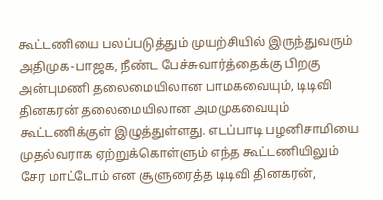கூட்டணியை பலப்படுத்தும் முயற்சியில் இருந்துவரும் அதிமுக-பாஜக, நீண்ட பேச்சுவார்த்தைக்கு பிறகு அன்புமணி தலைமையிலான பாமகவையும், டிடிவி தினகரன் தலைமையிலான அமமுகவையும் கூட்டணிக்குள் இழுத்துள்ளது. எடப்பாடி பழனிசாமியை முதல்வராக ஏற்றுக்கொள்ளும் எந்த கூட்டணியிலும் சேர மாட்டோம் என சூளுரைத்த டிடிவி தினகரன்,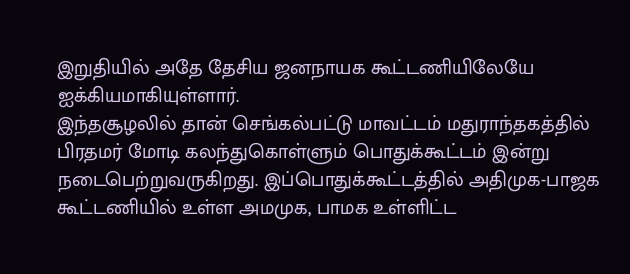இறுதியில் அதே தேசிய ஜனநாயக கூட்டணியிலேயே ஐக்கியமாகியுள்ளார்.
இந்தசூழலில் தான் செங்கல்பட்டு மாவட்டம் மதுராந்தகத்தில் பிரதமர் மோடி கலந்துகொள்ளும் பொதுக்கூட்டம் இன்று நடைபெற்றுவருகிறது. இப்பொதுக்கூட்டத்தில் அதிமுக-பாஜக கூட்டணியில் உள்ள அமமுக, பாமக உள்ளிட்ட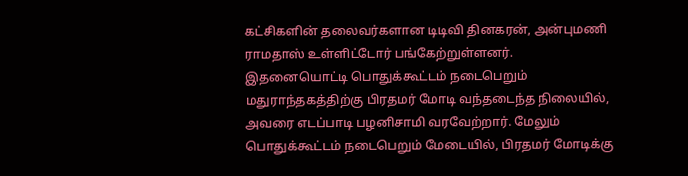கட்சிகளின் தலைவர்களான டிடிவி தினகரன், அன்புமணி ராமதாஸ் உள்ளிட்டோர் பங்கேற்றுள்ளனர்.
இதனையொட்டி பொதுக்கூட்டம் நடைபெறும் மதுராந்தகத்திற்கு பிரதமர் மோடி வந்தடைந்த நிலையில், அவரை எடப்பாடி பழனிசாமி வரவேற்றார். மேலும் பொதுக்கூட்டம் நடைபெறும் மேடையில், பிரதமர் மோடிக்கு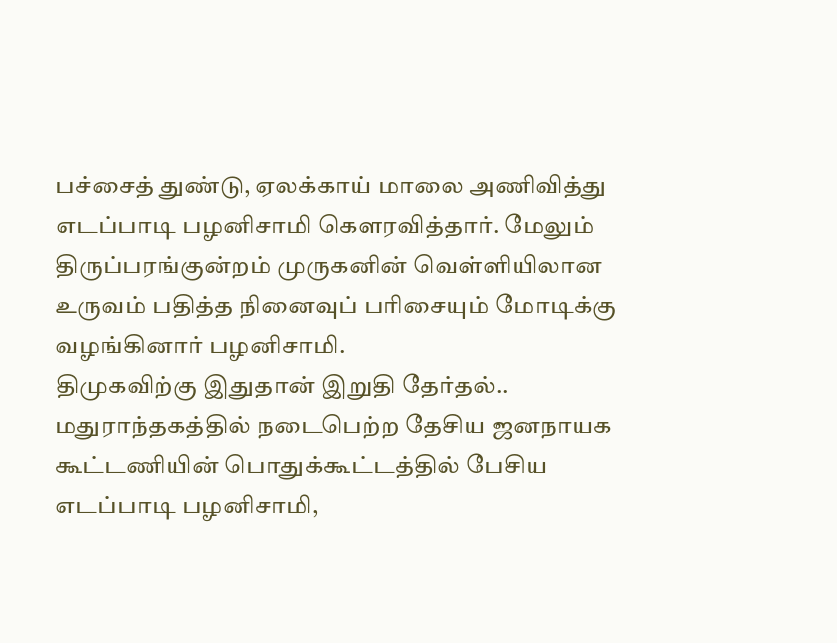பச்சைத் துண்டு, ஏலக்காய் மாலை அணிவித்து எடப்பாடி பழனிசாமி கௌரவித்தார். மேலும் திருப்பரங்குன்றம் முருகனின் வெள்ளியிலான உருவம் பதித்த நினைவுப் பரிசையும் மோடிக்கு வழங்கினார் பழனிசாமி.
திமுகவிற்கு இதுதான் இறுதி தேர்தல்..
மதுராந்தகத்தில் நடைபெற்ற தேசிய ஜனநாயக கூட்டணியின் பொதுக்கூட்டத்தில் பேசிய எடப்பாடி பழனிசாமி,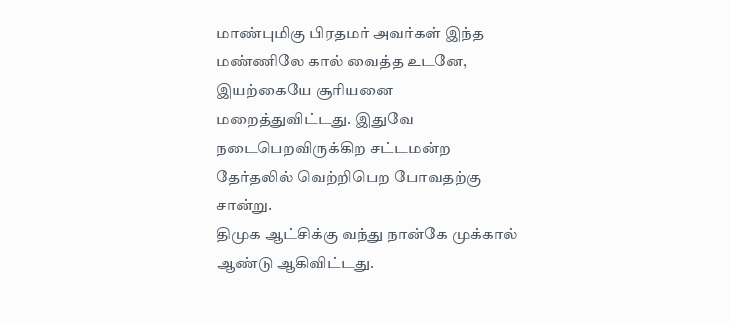மாண்புமிகு பிரதமர் அவர்கள் இந்த மண்ணிலே கால் வைத்த உடனே, இயற்கையே சூரியனை மறைத்துவிட்டது. இதுவே நடைபெறவிருக்கிற சட்டமன்ற தேர்தலில் வெற்றிபெற போவதற்கு சான்று.
திமுக ஆட்சிக்கு வந்து நான்கே முக்கால் ஆண்டு ஆகிவிட்டது.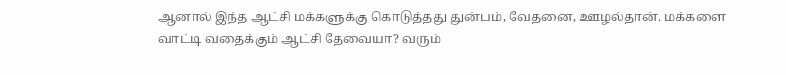ஆனால் இந்த ஆட்சி மக்களுக்கு கொடுத்தது துன்பம், வேதனை, ஊழல்தான். மக்களை வாட்டி வதைக்கும் ஆட்சி தேவையா? வரும்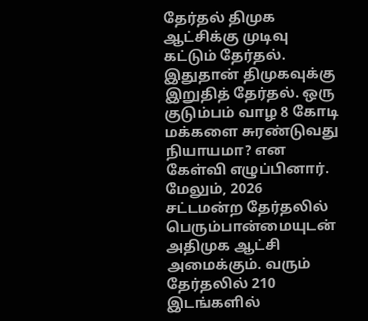தேர்தல் திமுக ஆட்சிக்கு முடிவு கட்டும் தேர்தல். இதுதான் திமுகவுக்கு இறுதித் தேர்தல். ஒரு குடும்பம் வாழ 8 கோடி மக்களை சுரண்டுவது நியாயமா? என கேள்வி எழுப்பினார்.
மேலும், 2026 சட்டமன்ற தேர்தலில் பெரும்பான்மையுடன் அதிமுக ஆட்சி அமைக்கும். வரும் தேர்தலில் 210 இடங்களில்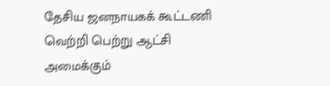தேசிய ஜனநாயகக் கூட்டணி வெற்றி பெற்று ஆட்சி அமைக்கும்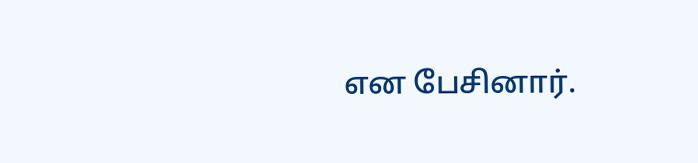என பேசினார்.